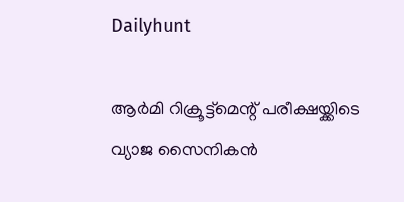Dailyhunt

ആര്‍മി റിക്രൂട്ട്മെന്റ് പരീക്ഷയ്ക്കിടെ വ്യാജ സൈനികന്‍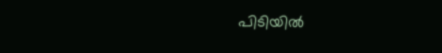പിടിയില്‍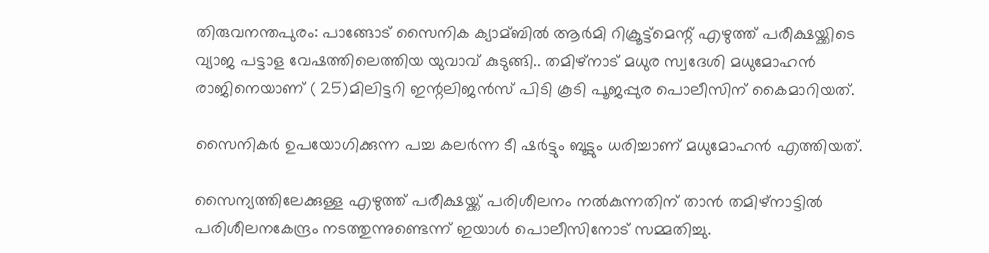തിരുവനന്തപുരം: പാങ്ങോട് സൈനിക ക്യാമ്ബില്‍ ആര്‍മി റിക്രൂട്ട്മെന്റ് എഴുത്ത് പരീക്ഷയ്ക്കിടെ വ്യാജ പട്ടാള വേഷത്തിലെത്തിയ യുവാവ് കുടുങ്ങി.. തമിഴ്നാട് മധുര സ്വദേശി മധുമോഹന്‍ രാജിനെയാണ് ( 25)മിലിട്ടറി ഇന്റലിജന്‍സ് പിടി കൂടി പൂജപ്പുര പൊലീസിന് കൈമാറിയത്.

സൈനികര്‍ ഉപയോഗിക്കുന്ന പച്ച കലര്‍ന്ന ടീ ഷര്‍ട്ടും ബൂട്ടും ധരിച്ചാണ് മധുമോഹന്‍ എത്തിയത്.

സൈന്യത്തിലേക്കുള്ള എഴുത്ത് പരീക്ഷയ്ക്ക് പരിശീലനം നല്‍കുന്നതിന് താന്‍ തമിഴ്‌നാട്ടില്‍ പരിശീലനകേന്ദ്രം നടത്തുന്നുണ്ടെന്ന് ഇയാള്‍ പൊലീസിനോട് സമ്മതിച്ചു.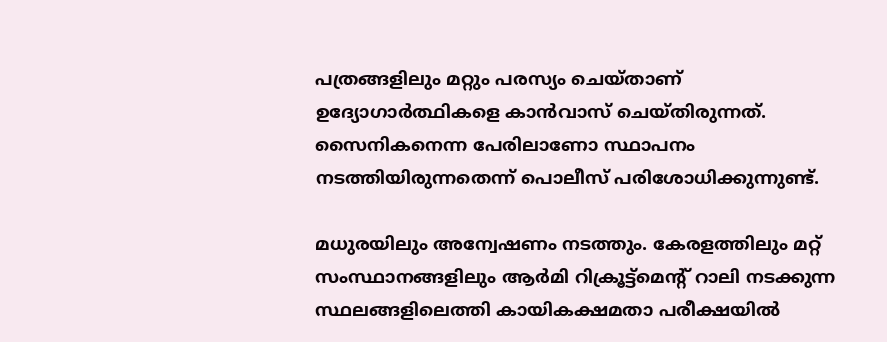പത്രങ്ങളിലും മറ്റും പരസ്യം ചെയ്താണ് ഉദ്യോഗാര്‍ത്ഥികളെ കാന്‍വാസ് ചെയ്തിരുന്നത്. സൈനികനെന്ന പേരിലാണോ സ്ഥാപനം നടത്തിയിരുന്നതെന്ന് പൊലീസ് പരിശോധിക്കുന്നുണ്ട്.

മധുരയിലും അന്വേഷണം നടത്തും. കേരളത്തിലും മറ്റ് സംസ്ഥാനങ്ങളിലും ആര്‍മി റിക്രൂട്ട്മെന്റ് റാലി നടക്കുന്ന സ്ഥലങ്ങളിലെത്തി കായികക്ഷമതാ പരീക്ഷയില്‍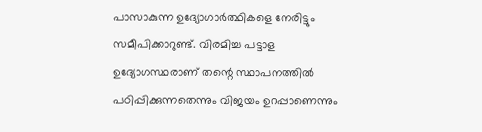പാസാകുന്ന ഉദ്യോഗാര്‍ത്ഥികളെ നേരിട്ടും സമീപിക്കാറുണ്ട്. വിരമിച്ച പട്ടാള ഉദ്യോഗസ്ഥരാണ് തന്റെ സ്ഥാപനത്തില്‍ പഠിപ്പിക്കുന്നതെന്നും വിജയം ഉറപ്പാണെന്നും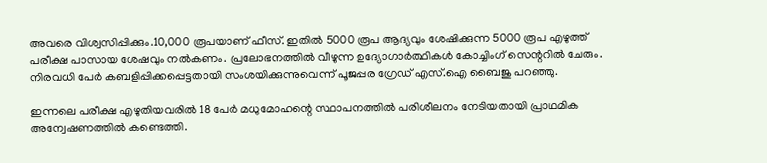അവരെ വിശ്വസിപ്പിക്കും.10,000 രൂപയാണ് ഫീസ്. ഇതില്‍ 5000 രൂപ ആദ്യവും ശേഷിക്കുന്ന 5000 രൂപ എഴുത്ത് പരീക്ഷ പാസായ ശേഷവും നല്‍കണം. പ്രലോഭനത്തില്‍ വീഴുന്ന ഉദ്യോഗാര്‍ത്ഥികള്‍ കോച്ചിംഗ് സെന്ററില്‍ ചേരും. നിരവധി പേര്‍ കബളിപ്പിക്കപ്പെട്ടതായി സംശയിക്കുന്നുവെന്ന് പൂജപ്പര ഗ്രേഡ് എസ്.ഐ ബൈജു പറഞ്ഞു.

ഇന്നലെ പരീക്ഷ എഴുതിയവരില്‍ 18 പേര്‍ മധുമോഹന്റെ സ്ഥാപനത്തില്‍ പരിശീലനം നേടിയതായി പ്രാഥമിക അന്വേഷണത്തില്‍ കണ്ടെത്തി.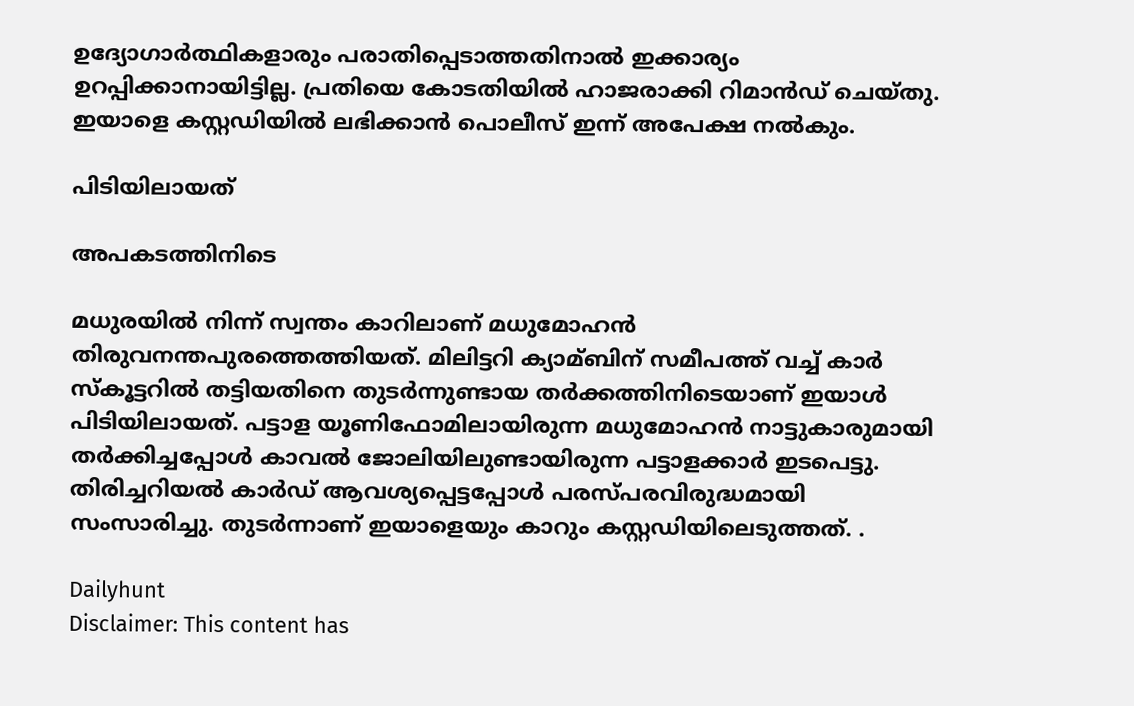ഉദ്യോഗാര്‍ത്ഥികളാരും പരാതിപ്പെടാത്തതിനാല്‍ ഇക്കാര്യം ഉറപ്പിക്കാനായിട്ടില്ല. പ്രതിയെ കോടതിയില്‍ ഹാജരാക്കി റിമാന്‍ഡ് ചെയ്തു. ഇയാളെ കസ്റ്റഡിയില്‍ ലഭിക്കാന്‍ പൊലീസ് ഇന്ന് അപേക്ഷ നല്‍കും.

പിടിയിലായത്

അപകടത്തിനിടെ

മധുരയില്‍ നിന്ന് സ്വന്തം കാറിലാണ് മധുമോഹന്‍ തിരുവനന്തപുരത്തെത്തിയത്. മിലിട്ടറി ക്യാമ്ബിന് സമീപത്ത് വച്ച്‌ കാര്‍ സ‌്കൂട്ടറില്‍ തട്ടിയതിനെ തുടര്‍ന്നുണ്ടായ തര്‍ക്കത്തിനിടെയാണ് ഇയാള്‍ പിടിയിലായത്. പട്ടാള യൂണിഫോമിലായിരുന്ന മധുമോഹന്‍ നാട്ടുകാരുമായി തര്‍ക്കിച്ചപ്പോള്‍ കാവല്‍ ജോലിയിലുണ്ടായിരുന്ന പട്ടാളക്കാര്‍ ഇടപെട്ടു. തിരിച്ചറിയല്‍ കാര്‍ഡ് ആവശ്യപ്പെട്ടപ്പോള്‍ പരസ്പരവിരുദ്ധമായി സംസാരിച്ചു. തുടര്‍ന്നാണ് ഇയാളെയും കാറും കസ്റ്റഡിയിലെടുത്തത്. .

Dailyhunt
Disclaimer: This content has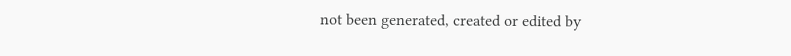not been generated, created or edited by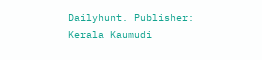Dailyhunt. Publisher: Kerala Kaumudi